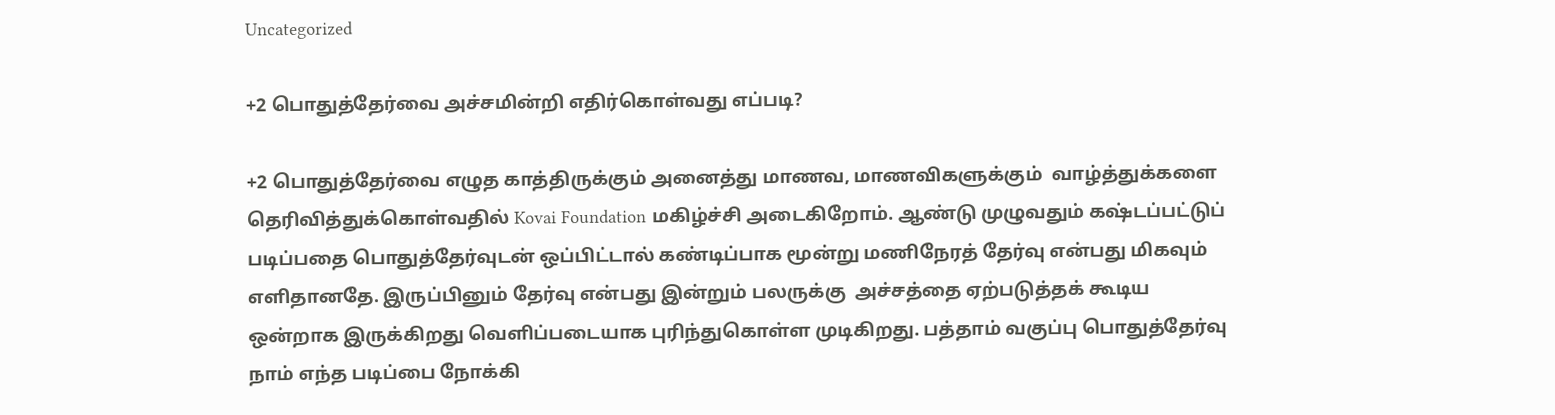Uncategorized

+2 பொதுத்தேர்வை அச்சமின்றி எதிர்கொள்வது எப்படி?

+2 பொதுத்தேர்வை எழுத காத்திருக்கும் அனைத்து மாணவ, மாணவிகளுக்கும்  வாழ்த்துக்களை தெரிவித்துக்கொள்வதில் Kovai Foundation மகிழ்ச்சி அடைகிறோம். ஆண்டு முழுவதும் கஷ்டப்பட்டுப் படிப்பதை பொதுத்தேர்வுடன் ஒப்பிட்டால் கண்டிப்பாக மூன்று மணிநேரத் தேர்வு என்பது மிகவும் எளிதானதே. இருப்பினும் தேர்வு என்பது இன்றும் பலருக்கு  அச்சத்தை ஏற்படுத்தக் கூடிய ஒன்றாக இருக்கிறது வெளிப்படையாக புரிந்துகொள்ள முடிகிறது. பத்தாம் வகுப்பு பொதுத்தேர்வு நாம் எந்த படிப்பை நோக்கி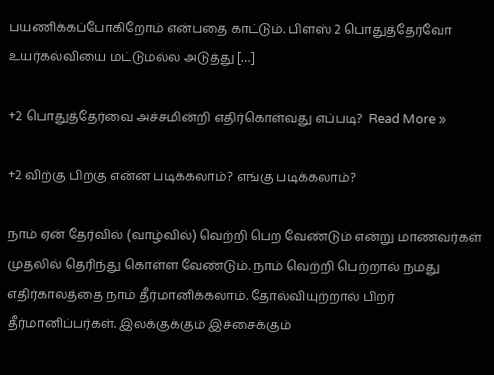பயணிக்கப்போகிறோம் என்பதை காட்டும். பிளஸ் 2 பொதுத்தேர்வோ உயர்கல்வியை மட்டுமல்ல அடுத்து […]

+2 பொதுத்தேர்வை அச்சமின்றி எதிர்கொள்வது எப்படி?  Read More »

+2 விற்கு பிறகு என்ன‌ படிக்கலாம்? எங்கு படிக்கலாம்?

நாம் ஏன் தேர்வில் (வாழ்வில்) வெற்றி பெற வேண்டும் ‌என்று மாணவர்கள் முதலில் தெரிந்து கொள்ள வேண்டும். நாம் வெற்றி பெற்றால் நமது எதிர்காலத்தை நாம் தீர்மானிக்கலாம். தோல்வியுற்றால் பிறர் தீர்மானிப்பர்கள். இலக்குக்கும் இச்சைக்கும்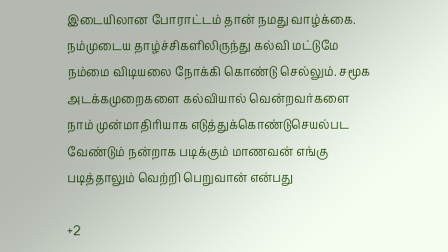இடையிலான போராட்டம் தான் நமது வாழ்க்கை. நம்முடைய தாழ்ச்சிகளிலிருந்து கல்வி மட்டுமே நம்மை விடியலை நோக்கி கொண்டு செல்லும். சமூக அடக்கமுறைகளை‌‌ கல்வியால் வென்றவர்களை நாம் முன்மாதிரியாக எடுத்துக்கொண்டுசெயல்பட வேண்டும் நன்றாக படிக்கும் மாணவன் எங்கு படித்தாலும் வெற்றி பெறுவான் என்பது

+2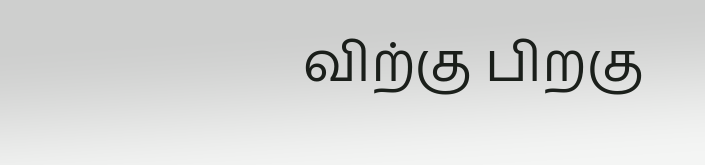விற்கு பிறகு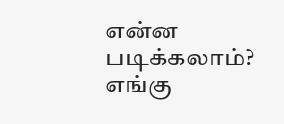என்ன‌ படிக்கலாம்? எங்கு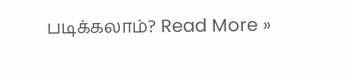படிக்கலாம்? Read More »